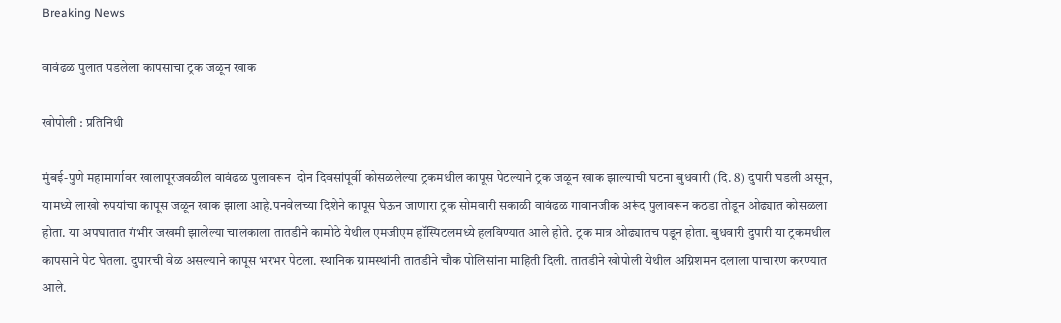Breaking News

वावंढळ पुलात पडलेला कापसाचा ट्रक जळून खाक

खोपोली : प्रतिनिधी

मुंबई-पुणे महामार्गावर खालापूरजवळील वावंढळ पुलावरून  दोन दिवसांपूर्वी कोसळलेल्या ट्रकमधील कापूस पेटल्याने ट्रक जळून खाक झाल्याची घटना बुधवारी (दि. 8) दुपारी घडली असून, यामध्ये लाखो रुपयांचा कापूस जळून खाक झाला आहे.पनवेलच्या दिशेने कापूस घेऊन जाणारा ट्रक सोमवारी सकाळी वावंढळ गावानजीक अरूंद पुलावरून कठडा तोडून ओढ्यात कोसळला होता. या अपघातात गंभीर जखमी झालेल्या चालकाला तातडीने कामोठे येथील एमजीएम हॉस्पिटलमध्ये हलविण्यात आले होते. ट्रक मात्र ओढ्यातच पडून होता. बुधवारी दुपारी या ट्रकमधील कापसाने पेट घेतला. दुपारची वेळ असल्याने कापूस भरभर पेटला. स्थानिक ग्रामस्थांनी तातडीने चौक पोलिसांना माहिती दिली. तातडीने खोपोली येथील अग्निशमन दलाला पाचारण करण्यात आले.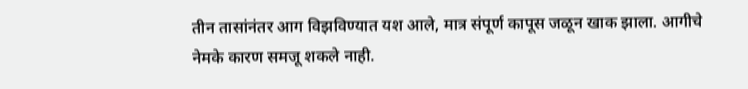तीन तासांनंतर आग विझविण्यात यश आले, मात्र संपूर्ण कापूस जळून खाक झाला. आगीचे नेमके कारण समजू शकले नाही.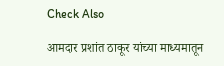Check Also

आमदार प्रशांत ठाकूर यांच्या माध्यमातून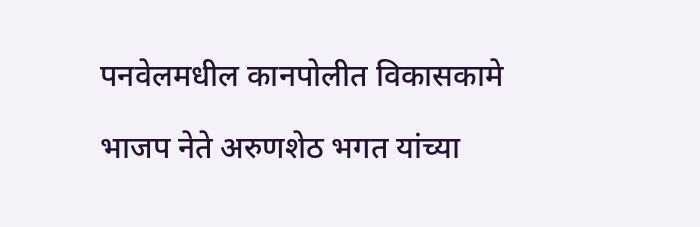पनवेलमधील कानपोलीत विकासकामे

भाजप नेते अरुणशेठ भगत यांच्या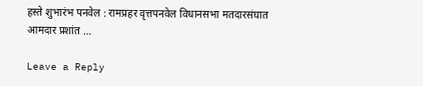हस्ते शुभारंभ पनवेल : रामप्रहर वृत्तपनवेल विधानसभा मतदारसंघात आमदार प्रशांत …

Leave a Reply